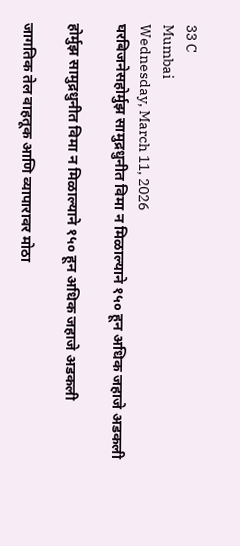33 C
Mumbai
Wednesday, March 11, 2026
घरबिजनेसहोर्मुझ सामुद्रधुनीत विमा न मिळाल्याने १५० हून अधिक जहाजे अडकली

होर्मुझ सामुद्रधुनीत विमा न मिळाल्याने १५० हून अधिक जहाजे अडकली

जागतिक तेल वाहतूक आणि व्यापारावर मोठा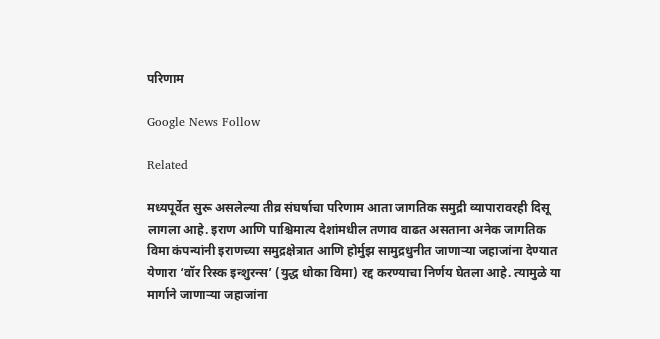परिणाम

Google News Follow

Related

मध्यपूर्वेत सुरू असलेल्या तीव्र संघर्षाचा परिणाम आता जागतिक समुद्री व्यापारावरही दिसू लागला आहे. इराण आणि पाश्चिमात्य देशांमधील तणाव वाढत असताना अनेक जागतिक विमा कंपन्यांनी इराणच्या समुद्रक्षेत्रात आणि होर्मुझ सामुद्रधुनीत जाणाऱ्या जहाजांना देण्यात येणारा ‘वॉर रिस्क इन्शुरन्स’ (युद्ध धोका विमा) रद्द करण्याचा निर्णय घेतला आहे. त्यामुळे या मार्गाने जाणाऱ्या जहाजांना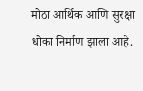मोठा आर्थिक आणि सुरक्षा धोका निर्माण झाला आहे.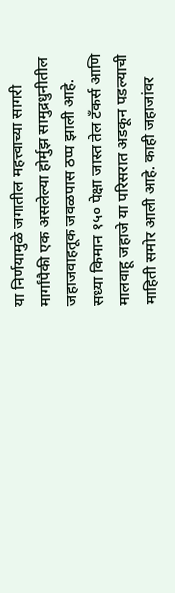या निर्णयामुळे जगातील महत्त्वाच्या सागरी मार्गांपैकी एक असलेल्या होर्मुझ सामुद्रधुनीतील जहाजवाहतूक जवळपास ठप्प झाली आहे. सध्या किमान १५० पेक्षा जास्त तेल टँकर्स आणि मालवाहू जहाजे या परिसरात अडकून पडल्याची माहिती समोर आली आहे. काही जहाजांवर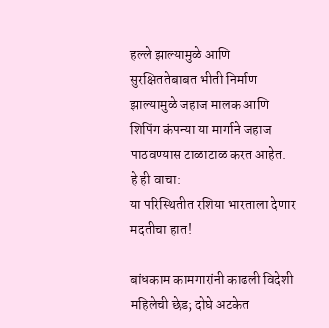हल्ले झाल्यामुळे आणि सुरक्षिततेबाबत भीती निर्माण झाल्यामुळे जहाज मालक आणि शिपिंग कंपन्या या मार्गाने जहाज पाठवण्यास टाळाटाळ करत आहेत.
हे ही वाचा:
या परिस्थितीत रशिया भारताला देणार मदतीचा हात!

बांधकाम कामगारांनी काढली विदेशी महिलेची छेड; दोघे अटकेत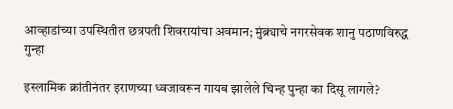आव्हाडांच्या उपस्थितीत छत्रपती शिवरायांचा अवमान; मुंब्र्याचे नगरसेवक शानु पठाणविरुद्ध गुन्हा

इस्लामिक क्रांतीनंतर इराणच्या ध्वजावरून गायब झालेले चिन्ह पुन्हा का दिसू लागले?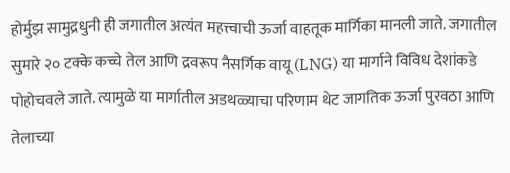होर्मुझ सामुद्रधुनी ही जगातील अत्यंत महत्त्वाची ऊर्जा वाहतूक मार्गिका मानली जाते. जगातील सुमारे २० टक्के कच्चे तेल आणि द्रवरूप नैसर्गिक वायू (LNG) या मार्गाने विविध देशांकडे पोहोचवले जाते. त्यामुळे या मार्गातील अडथळ्याचा परिणाम थेट जागतिक ऊर्जा पुरवठा आणि तेलाच्या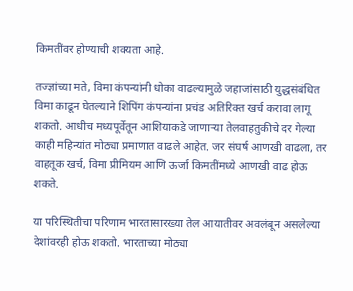किमतींवर होण्याची शक्यता आहे.

तज्ज्ञांच्या मते, विमा कंपन्यांनी धोका वाढल्यामुळे जहाजांसाठी युद्धसंबंधित विमा काढून घेतल्याने शिपिंग कंपन्यांना प्रचंड अतिरिक्त खर्च करावा लागू शकतो. आधीच मध्यपूर्वेतून आशियाकडे जाणाऱ्या तेलवाहतुकीचे दर गेल्या काही महिन्यांत मोठ्या प्रमाणात वाढले आहेत. जर संघर्ष आणखी वाढला, तर वाहतूक खर्च, विमा प्रीमियम आणि ऊर्जा किमतींमध्ये आणखी वाढ होऊ शकते.

या परिस्थितीचा परिणाम भारतासारख्या तेल आयातीवर अवलंबून असलेल्या देशांवरही होऊ शकतो. भारताच्या मोठ्या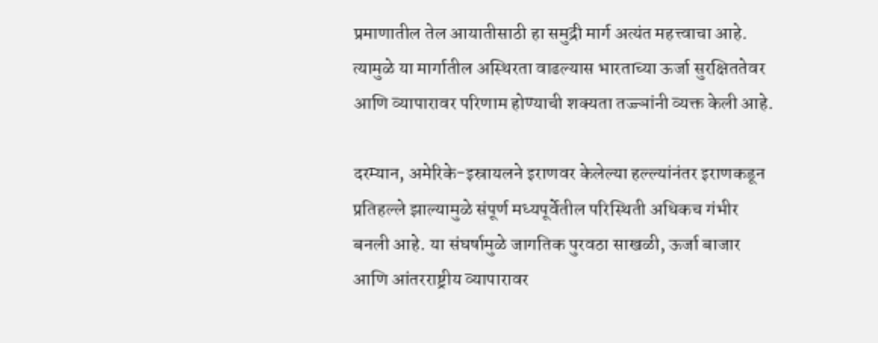प्रमाणातील तेल आयातीसाठी हा समुद्री मार्ग अत्यंत महत्त्वाचा आहे. त्यामुळे या मार्गातील अस्थिरता वाढल्यास भारताच्या ऊर्जा सुरक्षिततेवर आणि व्यापारावर परिणाम होण्याची शक्यता तज्ज्ञांनी व्यक्त केली आहे.

दरम्यान, अमेरिके-इस्रायलने इराणवर केलेल्या हल्ल्यांनंतर इराणकडून प्रतिहल्ले झाल्यामुळे संपूर्ण मध्यपूर्वेतील परिस्थिती अधिकच गंभीर बनली आहे. या संघर्षामुळे जागतिक पुरवठा साखळी, ऊर्जा बाजार आणि आंतरराष्ट्रीय व्यापारावर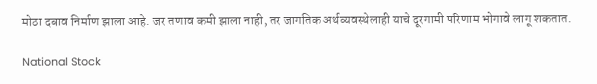मोठा दबाव निर्माण झाला आहे. जर तणाव कमी झाला नाही, तर जागतिक अर्थव्यवस्थेलाही याचे दूरगामी परिणाम भोगावे लागू शकतात.

National Stock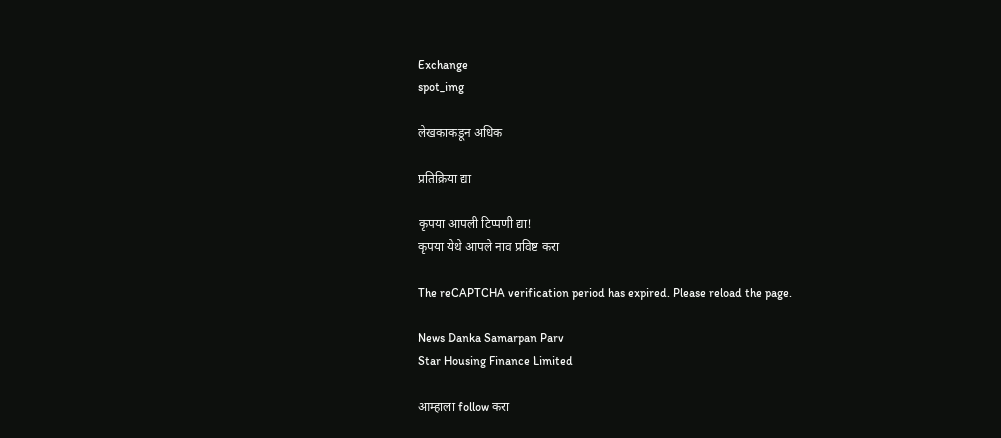Exchange
spot_img

लेखकाकडून अधिक

प्रतिक्रिया द्या

कृपया आपली टिप्पणी द्या!
कृपया येथे आपले नाव प्रविष्ट करा

The reCAPTCHA verification period has expired. Please reload the page.

News Danka Samarpan Parv
Star Housing Finance Limited

आम्हाला follow करा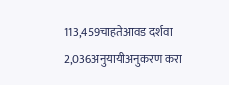113,459चाहतेआवड दर्शवा
2,036अनुयायीअनुकरण करा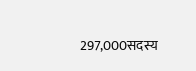297,000सदस्य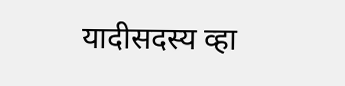यादीसदस्य व्हा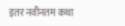इतर नवीनतम कथा